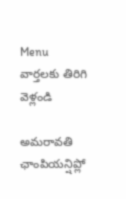Menu
వార్తలకు తిరిగి వెళ్లండి

అమరావతి ఛాంపియన్షిప్లో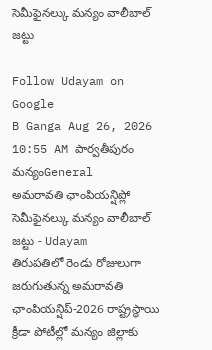సెమీఫైనల్కు మన్యం వాలీబాల్ జట్టు

Follow Udayam on Google
B Ganga Aug 26, 2026 10:55 AM పార్వతీపురం మన్యంGeneral
అమరావతి ఛాంపియన్షిప్లో సెమీఫైనల్కు మన్యం వాలీబాల్ జట్టు - Udayam
తిరుపతిలో రెండు రోజులుగా జరుగుతున్న అమరావతి ఛాంపియన్షిప్-2026 రాష్ట్రస్థాయి క్రీడా పోటీల్లో మన్యం జిల్లాకు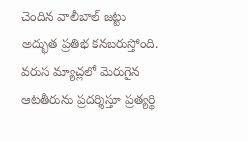చెందిన వాలీబాల్ జట్టు అద్భుత ప్రతిభ కనబరుస్తోంది. వరుస మ్యాచ్లలో మెరుగైన ఆటతీరును ప్రదర్శిస్తూ ప్రత్యర్థి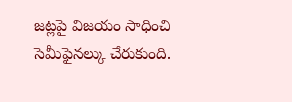జట్లపై విజయం సాధించి సెమీఫైనల్కు చేరుకుంది.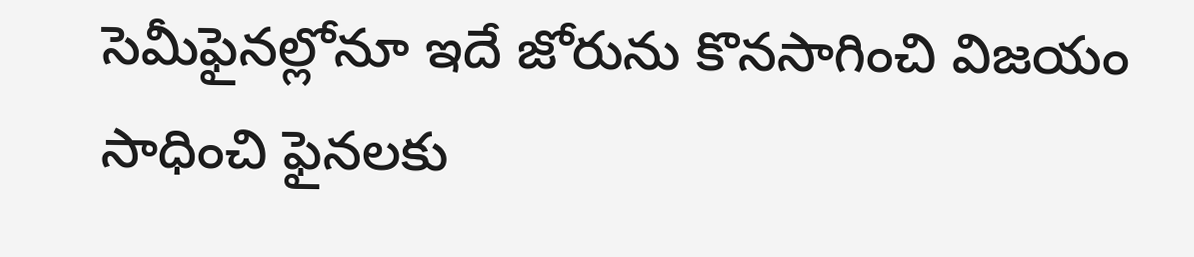సెమీఫైనల్లోనూ ఇదే జోరును కొనసాగించి విజయం సాధించి ఫైనలకు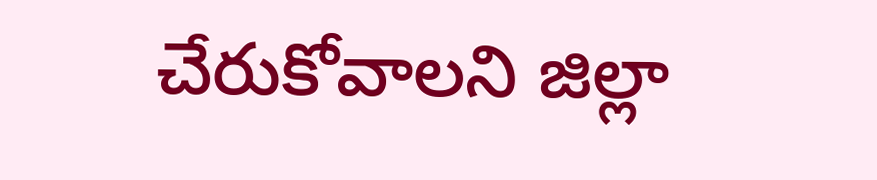చేరుకోవాలని జిల్లా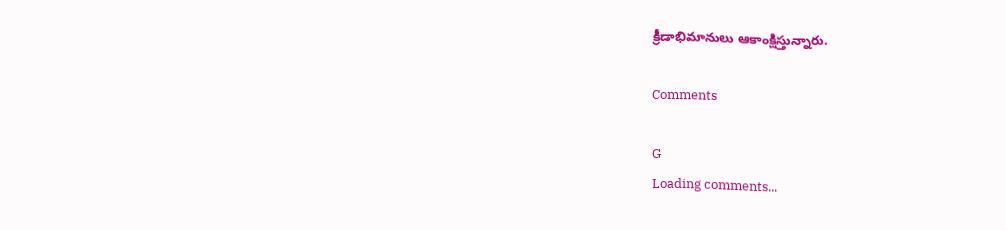క్రీడాభిమానులు ఆకాంక్షిస్తున్నారు.

Comments

G
Loading comments...